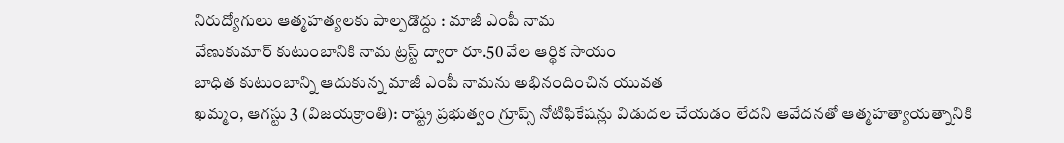నిరుద్యోగులు ఆత్మహత్యలకు పాల్పడొద్దు : మాజీ ఎంపీ నామ
వేణుకుమార్ కుటుంబానికి నామ ట్రస్ట్ ద్వారా రూ.50 వేల ఆర్థిక సాయం
బాధిత కుటుంబాన్ని ఆదుకున్న మాజీ ఎంపీ నామను అభినందించిన యువత
ఖమ్మం, ఆగస్టు 3 (విజయక్రాంతి): రాష్ట్ర ప్రభుత్వం గ్రూప్స్ నోటిఫికేషన్లు విడుదల చేయడం లేదని ఆవేదనతో ఆత్మహత్యాయత్నానికి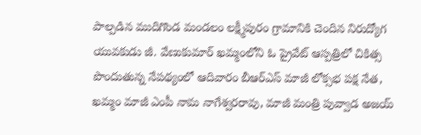పాల్పడిన ముదిగొండ మండలం లక్ష్మీపురం గ్రామానికి చెందిన నిరుద్యోగ యువకుడు జీ. వేణుకుమార్ ఖమ్మంలోని ఓ ప్రైవేట్ ఆస్పత్రిలో చికిత్స పొందుతున్న నేపథ్యంలో ఆదివారం బీఆర్ఎస్ మాజీ లోక్సభ పక్ష నేత, ఖమ్మం మాజీ ఎంపీ నామ నాగేశ్వరరావు, మాజీ మంత్రి పువ్వాడ అజయ్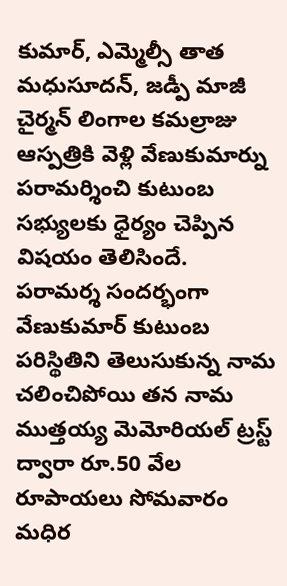కుమార్, ఎమ్మెల్సీ తాత మధుసూదన్, జడ్పీ మాజీ చైర్మన్ లింగాల కమల్రాజు ఆస్పత్రికి వెళ్లి వేణుకుమార్ను పరామర్శించి కుటుంబ సభ్యులకు ధైర్యం చెప్పిన విషయం తెలిసిందే.
పరామర్శ సందర్భంగా వేణుకుమార్ కుటుంబ పరిస్థితిని తెలుసుకున్న నామ చలించిపోయి తన నామ ముత్తయ్య మెమోరియల్ ట్రస్ట్ ద్వారా రూ.50 వేల రూపాయలు సోమవారం మధిర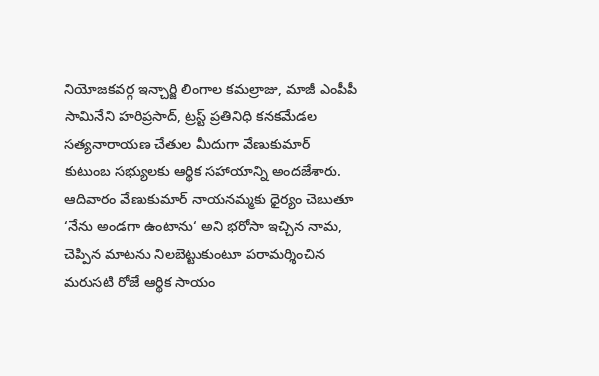నియోజకవర్గ ఇన్చార్జి లింగాల కమల్రాజు, మాజీ ఎంపీపీ సామినేని హరిప్రసాద్, ట్రస్ట్ ప్రతినిధి కనకమేడల సత్యనారాయణ చేతుల మీదుగా వేణుకుమార్ కుటుంబ సభ్యులకు ఆర్థిక సహాయాన్ని అందజేశారు.
ఆదివారం వేణుకుమార్ నాయనమ్మకు ధైర్యం చెబుతూ ‘నేను అండగా ఉంటాను‘ అని భరోసా ఇచ్చిన నామ, చెప్పిన మాటను నిలబెట్టుకుంటూ పరామర్శించిన మరుసటి రోజే ఆర్థిక సాయం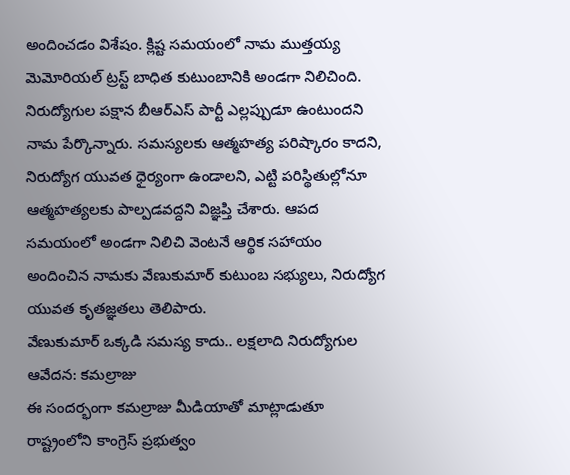అందించడం విశేషం. క్లిష్ట సమయంలో నామ ముత్తయ్య మెమోరియల్ ట్రస్ట్ బాధిత కుటుంబానికి అండగా నిలిచింది. నిరుద్యోగుల పక్షాన బీఆర్ఎస్ పార్టీ ఎల్లప్పుడూ ఉంటుందని నామ పేర్కొన్నారు. సమస్యలకు ఆత్మహత్య పరిష్కారం కాదని, నిరుద్యోగ యువత ధైర్యంగా ఉండాలని, ఎట్టి పరిస్థితుల్లోనూ ఆత్మహత్యలకు పాల్పడవద్దని విజ్ఞప్తి చేశారు. ఆపద సమయంలో అండగా నిలిచి వెంటనే ఆర్థిక సహాయం అందించిన నామకు వేణుకుమార్ కుటుంబ సభ్యులు, నిరుద్యోగ యువత కృతజ్ఞతలు తెలిపారు.
వేణుకుమార్ ఒక్కడి సమస్య కాదు.. లక్షలాది నిరుద్యోగుల ఆవేదన: కమల్రాజు
ఈ సందర్భంగా కమల్రాజు మీడియాతో మాట్లాడుతూ రాష్ట్రంలోని కాంగ్రెస్ ప్రభుత్వం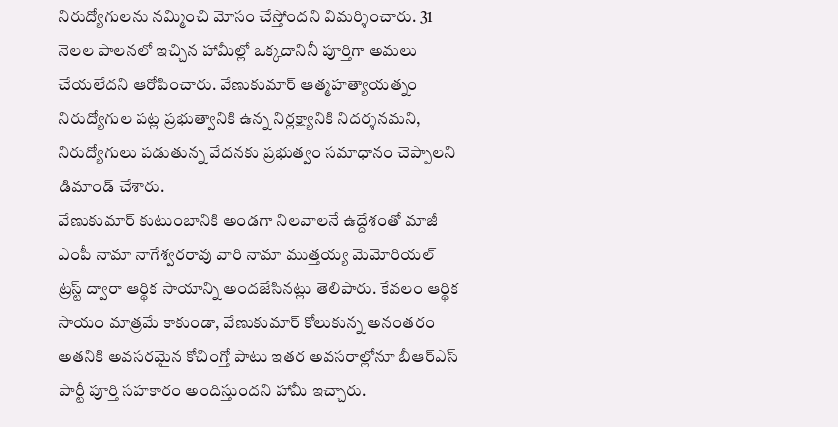నిరుద్యోగులను నమ్మించి మోసం చేస్తోందని విమర్శించారు. 31 నెలల పాలనలో ఇచ్చిన హామీల్లో ఒక్కదానినీ పూర్తిగా అమలు చేయలేదని ఆరోపించారు. వేణుకుమార్ ఆత్మహత్యాయత్నం నిరుద్యోగుల పట్ల ప్రభుత్వానికి ఉన్న నిర్లక్ష్యానికి నిదర్శనమని, నిరుద్యోగులు పడుతున్న వేదనకు ప్రభుత్వం సమాధానం చెప్పాలని డిమాండ్ చేశారు.
వేణుకుమార్ కుటుంబానికి అండగా నిలవాలనే ఉద్దేశంతో మాజీ ఎంపీ నామా నాగేశ్వరరావు వారి నామా ముత్తయ్య మెమోరియల్ ట్రస్ట్ ద్వారా ఆర్థిక సాయాన్ని అందజేసినట్లు తెలిపారు. కేవలం ఆర్థిక సాయం మాత్రమే కాకుండా, వేణుకుమార్ కోలుకున్న అనంతరం అతనికి అవసరమైన కోచింగ్తో పాటు ఇతర అవసరాల్లోనూ బీఆర్ఎస్ పార్టీ పూర్తి సహకారం అందిస్తుందని హామీ ఇచ్చారు.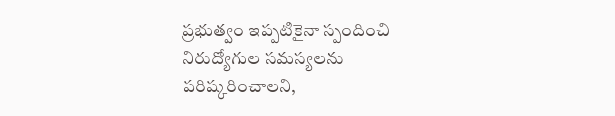ప్రభుత్వం ఇప్పటికైనా స్పందించి నిరుద్యోగుల సమస్యలను పరిష్కరించాలని,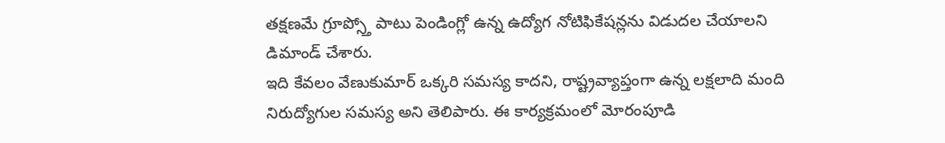తక్షణమే గ్రూప్స్తో పాటు పెండింగ్లో ఉన్న ఉద్యోగ నోటిఫికేషన్లను విడుదల చేయాలని డిమాండ్ చేశారు.
ఇది కేవలం వేణుకుమార్ ఒక్కరి సమస్య కాదని, రాష్ట్రవ్యాప్తంగా ఉన్న లక్షలాది మంది నిరుద్యోగుల సమస్య అని తెలిపారు. ఈ కార్యక్రమంలో మోరంపూడి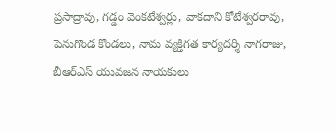ప్రసాద్రావు, గడ్డం వెంకటేశ్వర్లు, వాకదాని కోటేశ్వరరావు, పెనుగొండ కొండలు, నామ వ్యక్తిగత కార్యదర్శి నాగరాజు, బీఆర్ఎస్ యువజన నాయకులు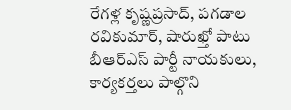రేగళ్ల కృష్ణప్రసాద్, పగడాల రవికుమార్, షారుఖ్తో పాటు బీఆర్ఎస్ పార్టీ నాయకులు, కార్యకర్తలు పాల్గొని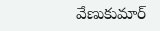వేణుకుమార్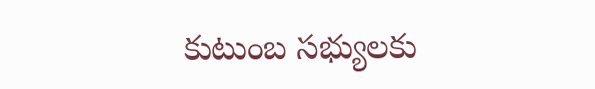కుటుంబ సభ్యులకు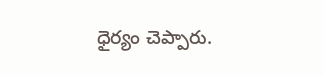ధైర్యం చెప్పారు.